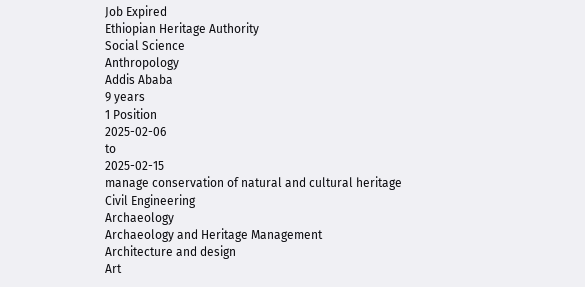Job Expired
Ethiopian Heritage Authority
Social Science
Anthropology
Addis Ababa
9 years
1 Position
2025-02-06
to
2025-02-15
manage conservation of natural and cultural heritage
Civil Engineering
Archaeology
Archaeology and Heritage Management
Architecture and design
Art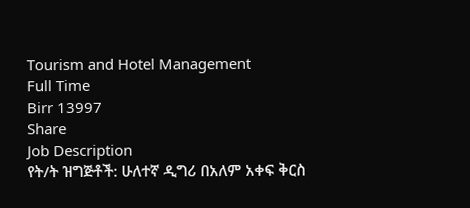Tourism and Hotel Management
Full Time
Birr 13997
Share
Job Description
የት/ት ዝግጅቶች: ሁለተኛ ዲግሪ በአለም አቀፍ ቅርስ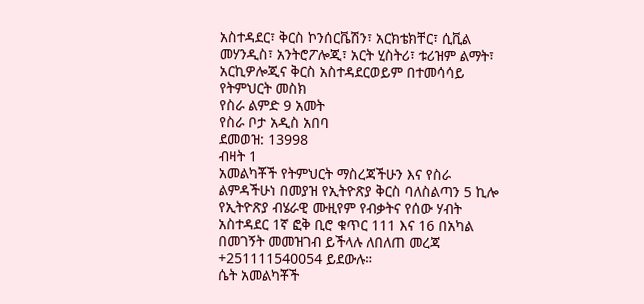አስተዳደር፣ ቅርስ ኮንሰርቬሽን፣ አርክቴክቸር፣ ሲቪል መሃንዲስ፣ አንትሮፖሎጂ፣ አርት ሂስትሪ፣ ቱሪዝም ልማት፣ አርኪዎሎጂና ቅርስ አስተዳደርወይም በተመሳሳይ የትምህርት መስክ
የስራ ልምድ 9 አመት
የስራ ቦታ አዲስ አበባ
ደመወዝ: 13998
ብዛት 1
አመልካቾች የትምህርት ማስረጃችሁን እና የስራ ልምዳችሁነ በመያዝ የኢትዮጽያ ቅርስ ባለስልጣን 5 ኪሎ የኢትዮጽያ ብሄራዊ ሙዚየም የብቃትና የሰው ሃብት አስተዳደር 1ኛ ፎቅ ቢሮ ቁጥር 111 እና 16 በአካል በመገኝት መመዝገብ ይችላሉ ለበለጠ መረጃ +251111540054 ይደውሉ።
ሴት አመልካቾች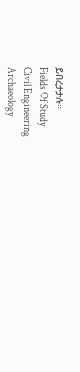ይበረታታሉ።
Fields Of Study
Civil Engineering
Archaeology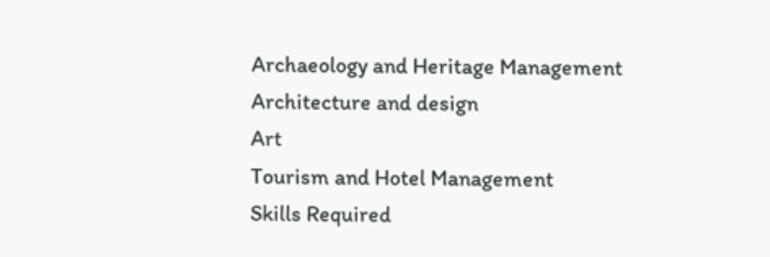Archaeology and Heritage Management
Architecture and design
Art
Tourism and Hotel Management
Skills Required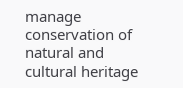manage conservation of natural and cultural heritage